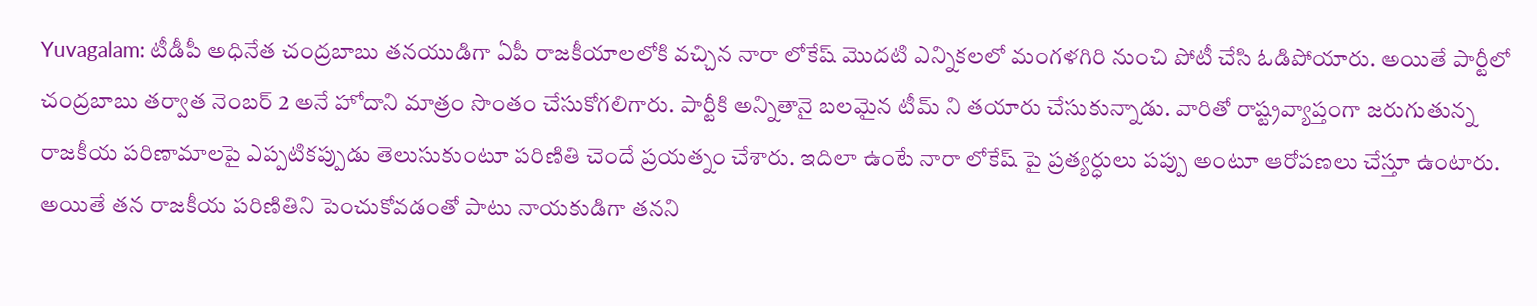Yuvagalam: టీడీపీ అధినేత చంద్రబాబు తనయుడిగా ఏపీ రాజకీయాలలోకి వచ్చిన నారా లోకేష్ మొదటి ఎన్నికలలో మంగళగిరి నుంచి పోటీ చేసి ఓడిపోయారు. అయితే పార్టీలో చంద్రబాబు తర్వాత నెంబర్ 2 అనే హోదాని మాత్రం సొంతం చేసుకోగలిగారు. పార్టీకి అన్నితానై బలమైన టీమ్ ని తయారు చేసుకున్నాడు. వారితో రాష్ట్రవ్యాప్తంగా జరుగుతున్న రాజకీయ పరిణామాలపై ఎప్పటికప్పుడు తెలుసుకుంటూ పరిణితి చెందే ప్రయత్నం చేశారు. ఇదిలా ఉంటే నారా లోకేష్ పై ప్రత్యర్ధులు పప్పు అంటూ ఆరోపణలు చేస్తూ ఉంటారు. అయితే తన రాజకీయ పరిణితిని పెంచుకోవడంతో పాటు నాయకుడిగా తనని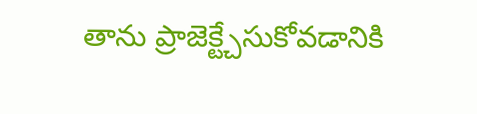తాను ప్రాజెక్ట్చేసుకోవడానికి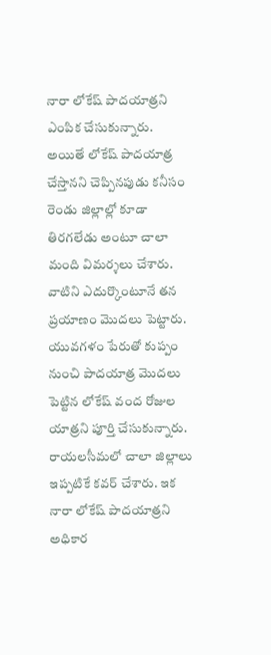నారా లోకేష్ పాదయాత్రని ఎంపిక చేసుకున్నారు.
అయితే లోకేష్ పాదయాత్ర చేస్తానని చెప్పినపుడు కనీసం రెండు జిల్లాల్లో కూడా తిరగలేడు అంటూ చాలా మంది విమర్శలు చేశారు. వాటిని ఎదుర్కొంటూనే తన ప్రయాణం మొదలు పెట్టారు. యువగళం పేరుతో కుప్పం నుంచి పాదయాత్ర మొదలు పెట్టిన లోకేష్ వంద రోజుల యాత్రని పూర్తి చేసుకున్నారు. రాయలసీమలో చాలా జిల్లాలు ఇప్పటికే కవర్ చేశారు. ఇక నారా లోకేష్ పాదయాత్రని అధికార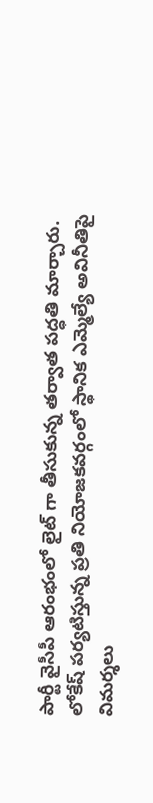పార్టీ వైసీపీ ఆరంభంలో లైట్ గా తీసుకున్న తర్వాత పద్ధతి మార్చారు. లోకేష్ పర్యటిస్తున్న ప్రతి నియోజకవర్గంలో స్థానిక ఎమ్మెల్యే అవినీతిపై విమర్శలు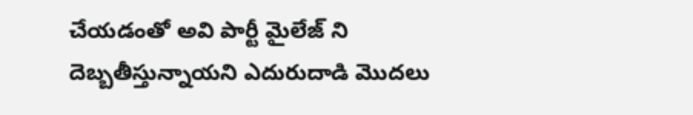చేయడంతో అవి పార్టీ మైలేజ్ ని దెబ్బతీస్తున్నాయని ఎదురుదాడి మొదలు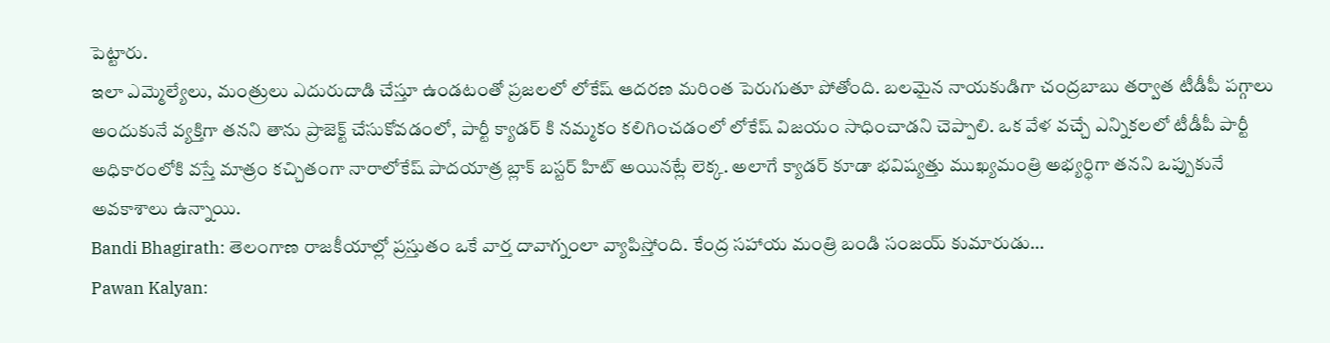పెట్టారు.
ఇలా ఎమ్మెల్యేలు, మంత్రులు ఎదురుదాడి చేస్తూ ఉండటంతో ప్రజలలో లోకేష్ ఆదరణ మరింత పెరుగుతూ పోతోంది. బలమైన నాయకుడిగా చంద్రబాబు తర్వాత టీడీపీ పగ్గాలు అందుకునే వ్యక్తిగా తనని తాను ప్రాజెక్ట్ చేసుకోవడంలో, పార్టీ క్యాడర్ కి నమ్మకం కలిగించడంలో లోకేష్ విజయం సాధించాడని చెప్పాలి. ఒక వేళ వచ్చే ఎన్నికలలో టీడీపీ పార్టీ అధికారంలోకి వస్తే మాత్రం కచ్చితంగా నారాలోకేష్ పాదయాత్ర బ్లాక్ బస్టర్ హిట్ అయినట్లే లెక్క. అలాగే క్యాడర్ కూడా భవిష్యత్తు ముఖ్యమంత్రి అభ్యర్ధిగా తనని ఒప్పుకునే అవకాశాలు ఉన్నాయి.
Bandi Bhagirath: తెలంగాణ రాజకీయాల్లో ప్రస్తుతం ఒకే వార్త దావాగ్నంలా వ్యాపిస్తోంది. కేంద్ర సహాయ మంత్రి బండి సంజయ్ కుమారుడు…
Pawan Kalyan: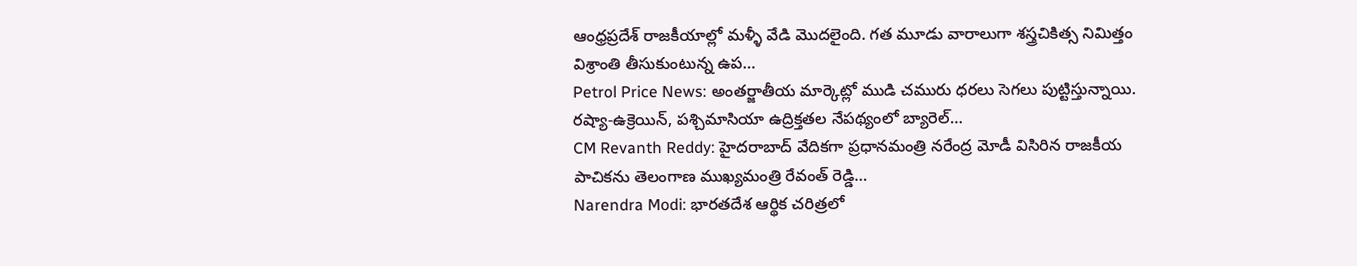ఆంధ్రప్రదేశ్ రాజకీయాల్లో మళ్ళీ వేడి మొదలైంది. గత మూడు వారాలుగా శస్త్రచికిత్స నిమిత్తం విశ్రాంతి తీసుకుంటున్న ఉప…
Petrol Price News: అంతర్జాతీయ మార్కెట్లో ముడి చమురు ధరలు సెగలు పుట్టిస్తున్నాయి. రష్యా-ఉక్రెయిన్, పశ్చిమాసియా ఉద్రిక్తతల నేపథ్యంలో బ్యారెల్…
CM Revanth Reddy: హైదరాబాద్ వేదికగా ప్రధానమంత్రి నరేంద్ర మోడీ విసిరిన రాజకీయ పాచికను తెలంగాణ ముఖ్యమంత్రి రేవంత్ రెడ్డి…
Narendra Modi: భారతదేశ ఆర్థిక చరిత్రలో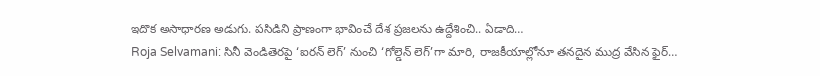ఇదొక అసాధారణ అడుగు. పసిడిని ప్రాణంగా భావించే దేశ ప్రజలను ఉద్దేశించి.. ఏడాది…
Roja Selvamani: సినీ వెండితెరపై ‘ఐరన్ లెగ్’ నుంచి ‘గోల్డెన్ లెగ్’గా మారి, రాజకీయాల్లోనూ తనదైన ముద్ర వేసిన ఫైర్…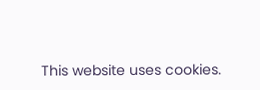This website uses cookies.